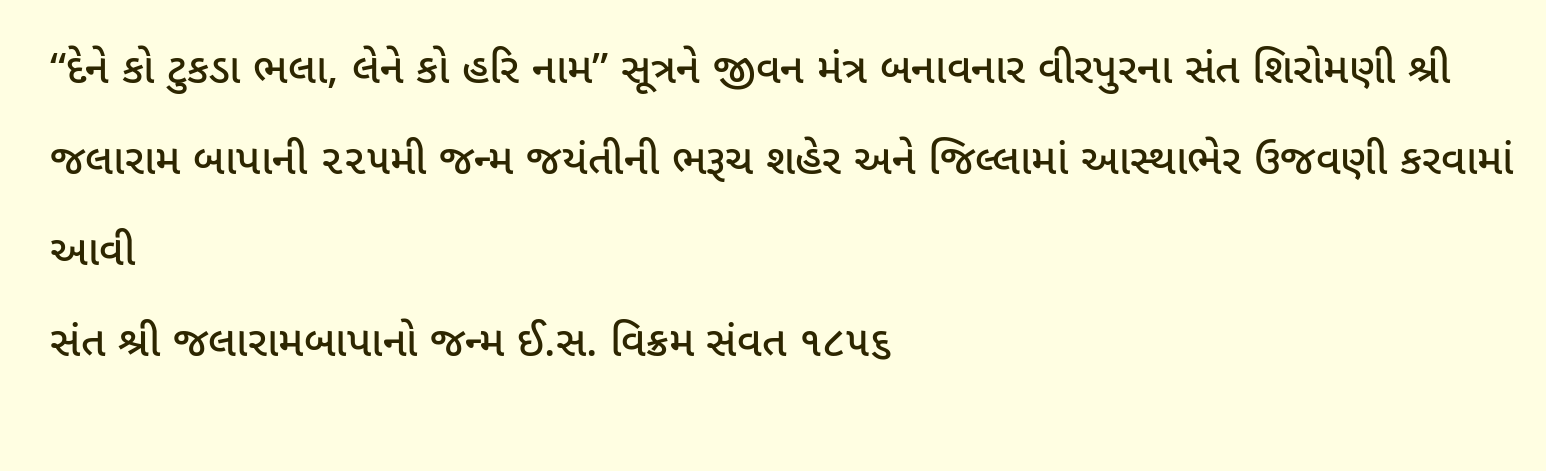“દેને કો ટુકડા ભલા, લેને કો હરિ નામ” સૂત્રને જીવન મંત્ર બનાવનાર વીરપુરના સંત શિરોમણી શ્રી જલારામ બાપાની ૨૨૫મી જન્મ જયંતીની ભરૂચ શહેર અને જિલ્લામાં આસ્થાભેર ઉજવણી કરવામાં આવી
સંત શ્રી જલારામબાપાનો જન્મ ઈ.સ. વિક્રમ સંવત ૧૮૫૬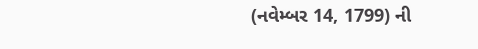(નવેમ્બર 14, 1799) ની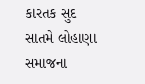કારતક સુદ સાતમે લોહાણા સમાજના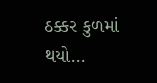ઠક્કર કુળમાં થયો...